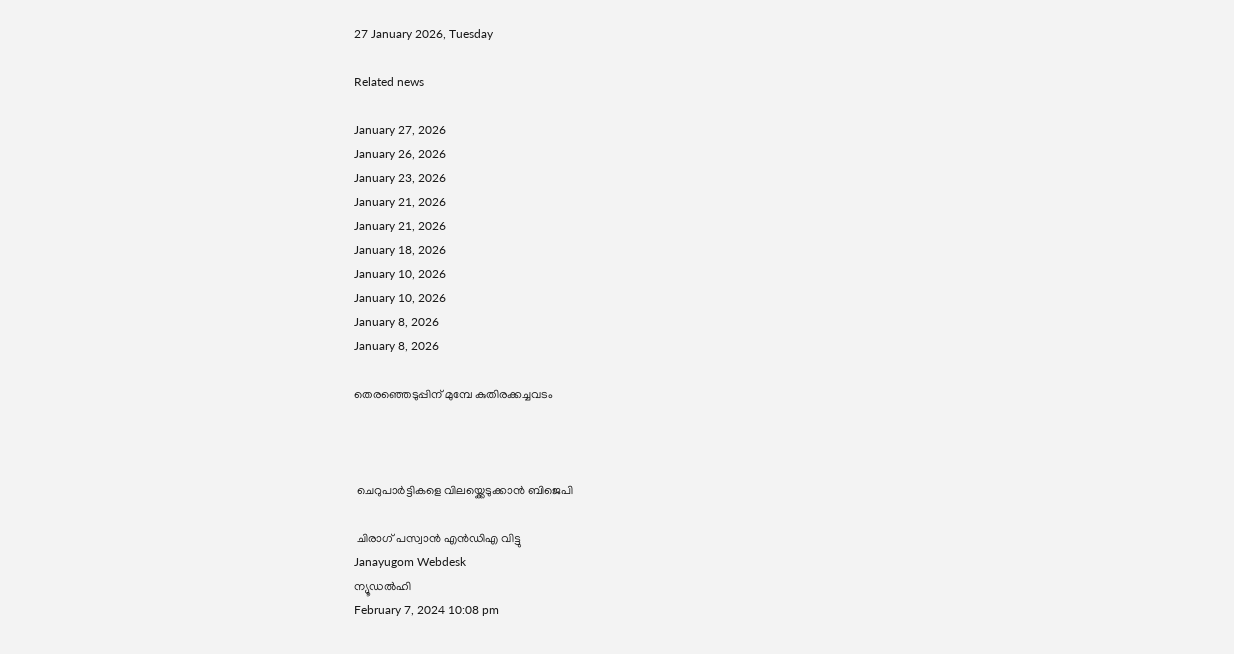27 January 2026, Tuesday

Related news

January 27, 2026
January 26, 2026
January 23, 2026
January 21, 2026
January 21, 2026
January 18, 2026
January 10, 2026
January 10, 2026
January 8, 2026
January 8, 2026

തെരഞ്ഞെടുപ്പിന് മുമ്പേ കുതിരക്കച്ചവടം



 ചെറുപാര്‍ട്ടികളെ വിലയ്ക്കെടുക്കാന്‍ ബിജെപി

 ചിരാഗ് പസ്വാന്‍ എന്‍ഡിഎ വിട്ടു
Janayugom Webdesk
ന്യൂഡല്‍ഹി
February 7, 2024 10:08 pm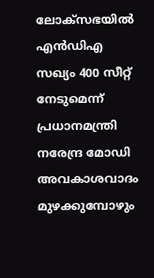ലോക്‌സഭയില്‍ എന്‍ഡിഎ സഖ്യം 400 സീറ്റ് നേടുമെന്ന് പ്രധാനമന്ത്രി നരേന്ദ്ര മോഡി അവകാശവാദം മുഴക്കുമ്പോഴും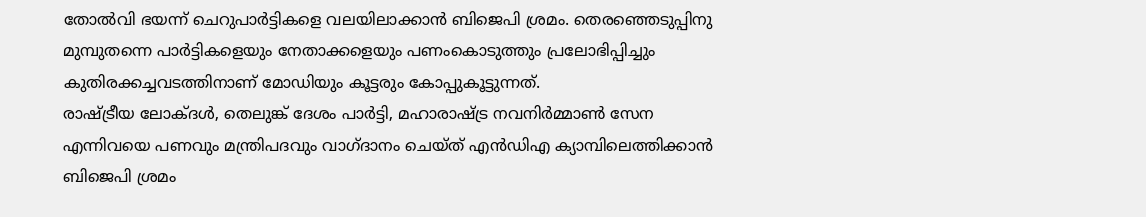തോല്‍വി ഭയന്ന് ചെറുപാര്‍ട്ടികളെ വലയിലാക്കാന്‍ ബിജെപി ശ്രമം. തെരഞ്ഞെടുപ്പിനു മുമ്പുതന്നെ പാര്‍ട്ടികളെയും നേതാക്കളെയും പണംകൊടുത്തും പ്രലോഭിപ്പിച്ചും കുതിരക്കച്ചവടത്തിനാണ് മോഡിയും കൂട്ടരും കോപ്പുകൂട്ടുന്നത്.
രാഷ്ട്രീയ ലോക്ദള്‍, തെലുങ്ക് ദേശം പാര്‍ട്ടി, മഹാരാഷ്ട്ര നവനിര്‍മ്മാണ്‍ സേന എന്നിവയെ പണവും മന്ത്രിപദവും വാഗ്ദാനം ചെയ്ത് എന്‍ഡിഎ ക്യാമ്പിലെത്തിക്കാന്‍ ബിജെപി ശ്രമം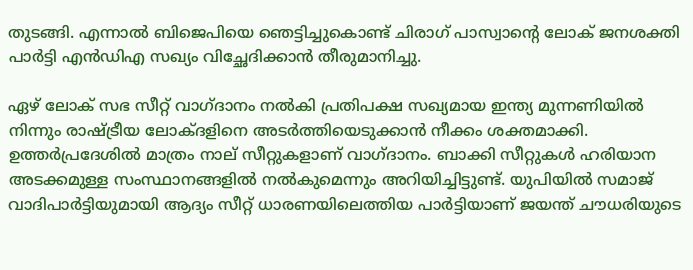തുടങ്ങി. എന്നാല്‍ ബിജെപിയെ ഞെട്ടിച്ചുകൊണ്ട് ചിരാഗ് പാസ്വാന്റെ ലോക് ജനശക്തി പാര്‍ട്ടി എന്‍ഡിഎ സഖ്യം വിച്ഛേദിക്കാന്‍ തീരുമാനിച്ചു.

ഏഴ് ലോക് സഭ സീറ്റ് വാഗ്ദാനം നല്‍കി പ്രതിപക്ഷ സഖ്യമായ ഇന്ത്യ മുന്നണിയില്‍ നിന്നും രാഷ്ട്രീയ ലോക്ദളിനെ അടര്‍ത്തിയെടുക്കാന്‍ നീക്കം ശക്തമാക്കി. ഉത്തര്‍പ്രദേശില്‍ മാത്രം നാല് സീറ്റുകളാണ് വാഗ്ദാനം. ബാക്കി സീറ്റുകള്‍ ഹരിയാന അടക്കമുള്ള സംസ്ഥാനങ്ങളില്‍ നല്‍കുമെന്നും അറിയിച്ചിട്ടുണ്ട്. യുപിയില്‍ സമാജ് വാദിപാര്‍ട്ടിയുമായി ആദ്യം സീറ്റ് ധാരണയിലെത്തിയ പാര്‍ട്ടിയാണ് ജയന്ത് ചൗധരിയുടെ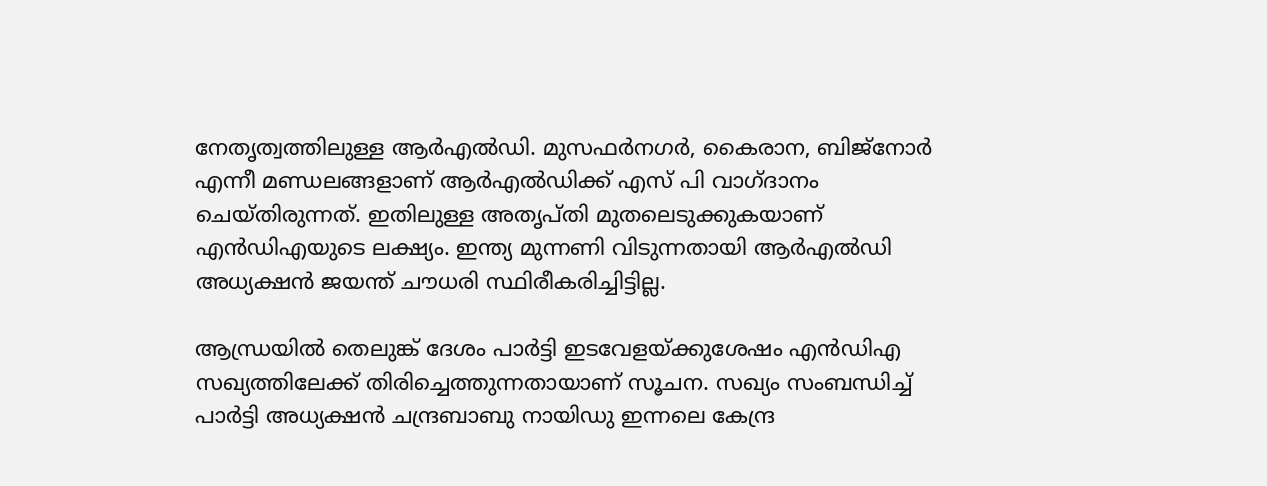നേതൃത്വത്തിലുള്ള ആര്‍എല്‍ഡി. മുസഫര്‍നഗര്‍, കൈരാന, ബിജ്നോര്‍ എന്നീ മണ്ഡലങ്ങളാണ് ആര്‍എല്‍ഡിക്ക് എസ് പി വാഗ്ദാനം ചെയ്തിരുന്നത്. ഇതിലുള്ള അതൃപ്തി മുതലെടുക്കുകയാണ് എന്‍ഡിഎയുടെ ലക്ഷ്യം. ഇന്ത്യ മുന്നണി വിടുന്നതായി ആർഎൽഡി അധ്യക്ഷൻ ജയന്ത് ചൗധരി സ്ഥിരീകരിച്ചിട്ടില്ല.

ആന്ധ്രയില്‍ തെലുങ്ക് ദേശം പാര്‍ട്ടി ഇടവേളയ്ക്കുശേഷം എന്‍ഡിഎ സഖ്യത്തിലേക്ക് തിരിച്ചെത്തുന്നതായാണ് സൂചന. സഖ്യം സംബന്ധിച്ച് പാര്‍ട്ടി അധ്യക്ഷന്‍ ചന്ദ്രബാബു നായിഡു ഇന്നലെ കേന്ദ്ര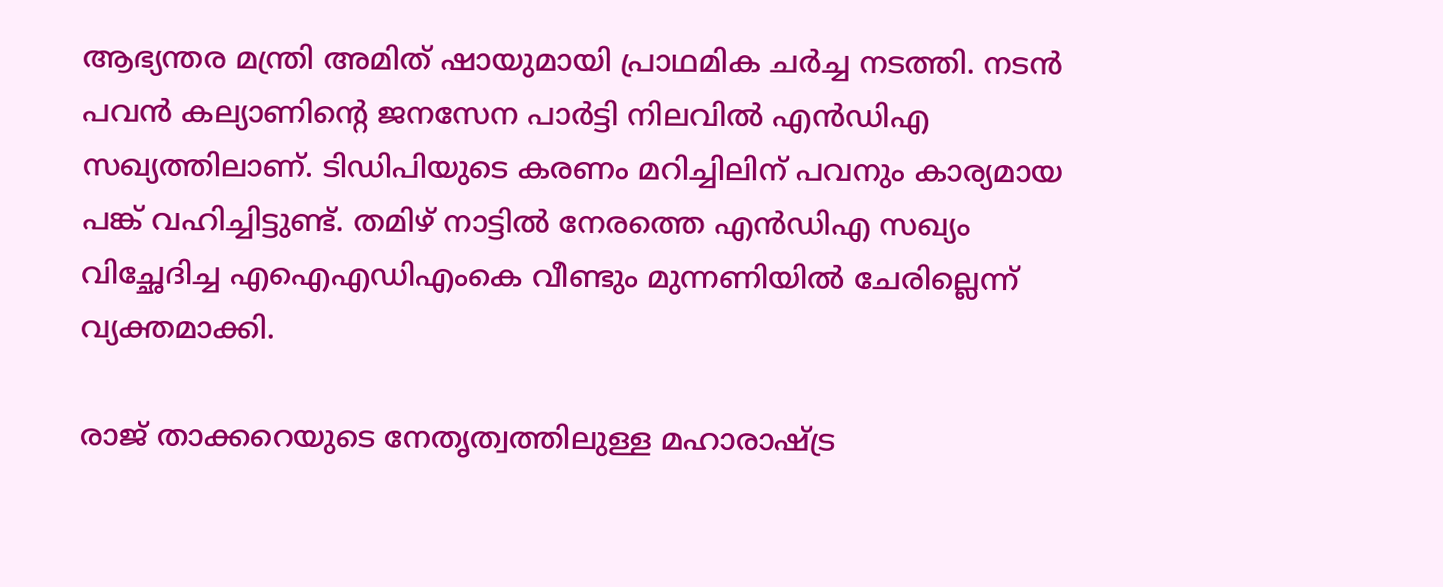ആഭ്യന്തര മന്ത്രി അമിത് ഷായുമായി പ്രാഥമിക ചര്‍ച്ച നടത്തി. നടന്‍ പവന്‍ കല്യാണിന്റെ ജനസേന പാര്‍ട്ടി നിലവില്‍ എന്‍ഡിഎ സഖ്യത്തിലാണ്. ടിഡിപിയുടെ കരണം മറിച്ചിലിന് പവനും കാര്യമായ പങ്ക് വഹിച്ചിട്ടുണ്ട്. തമിഴ് നാട്ടില്‍ നേരത്തെ എന്‍ഡിഎ സഖ്യം വിച്ഛേദിച്ച എഐഎഡിഎംകെ വീണ്ടും മുന്നണിയില്‍ ചേരില്ലെന്ന് വ്യക്തമാക്കി.

രാജ് താക്കറെയുടെ നേതൃത്വത്തിലുള്ള മഹാരാഷ്ട്ര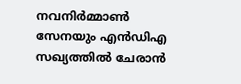നവനിര്‍മ്മാണ്‍ സേനയും എന്‍ഡിഎ സഖ്യത്തില്‍ ചേരാന്‍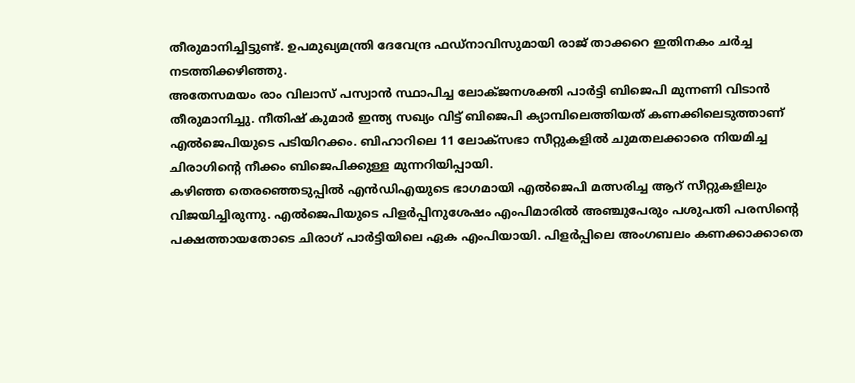തീരുമാനിച്ചിട്ടുണ്ട്. ഉപമുഖ്യമന്ത്രി ദേവേന്ദ്ര ഫഡ്നാവിസുമായി രാജ് താക്കറെ ഇതിനകം ചര്‍ച്ച നടത്തിക്കഴിഞ്ഞു.
അതേസമയം രാം വിലാസ് പസ്വാന്‍ സ്ഥാപിച്ച ലോക്ജനശക്തി പാര്‍ട്ടി ബിജെപി മുന്നണി വിടാന്‍ തീരുമാനിച്ചു. നീതിഷ് കുമാര്‍ ഇന്ത്യ സഖ്യം വിട്ട് ബിജെപി ക്യാമ്പിലെത്തിയത് കണക്കിലെടുത്താണ് എല്‍ജെപിയുടെ പടിയിറക്കം. ബിഹാറിലെ 11 ലോക്‌സഭാ സീറ്റുകളില്‍ ചുമതലക്കാരെ നിയമിച്ച ചിരാഗിന്റെ നീക്കം ബിജെപിക്കുള്ള മുന്നറിയിപ്പായി.
കഴിഞ്ഞ തെരഞ്ഞെടുപ്പില്‍ എൻഡിഎയുടെ ഭാഗമായി എല്‍ജെപി മത്സരിച്ച ആറ് സീറ്റുകളിലും വിജയിച്ചിരുന്നു. എല്‍ജെപിയുടെ പിളർപ്പിനുശേഷം എംപിമാരില്‍ അഞ്ചുപേരും പശുപതി പരസിന്റെ പക്ഷത്തായതോടെ ചിരാഗ് പാർട്ടിയിലെ ഏക എംപിയായി. പിളർപ്പിലെ അംഗബലം കണക്കാക്കാതെ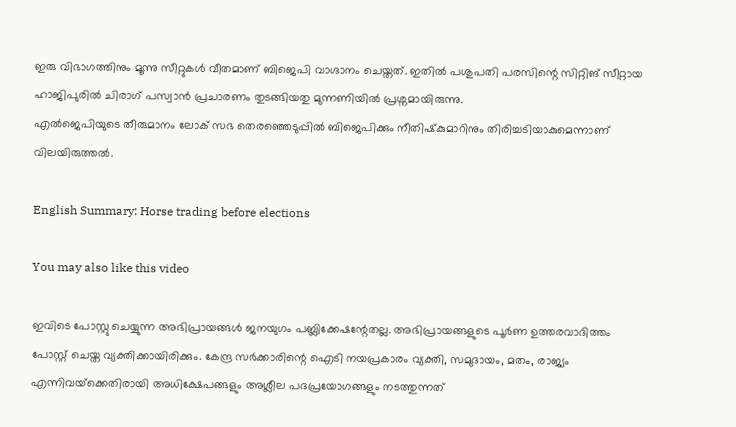ഇരു വിഭാഗത്തിനും മൂന്നു സീറ്റുകള്‍ വീതമാണ് ബിജെപി വാഗ്ദാനം ചെയ്തത്. ഇതില്‍ പശുപതി പരസിന്റെ സിറ്റിങ് സീറ്റായ ഹാജിപുരില്‍ ചിരാഗ് പസ്വാൻ പ്രചാരണം തുടങ്ങിയതു മുന്നണിയില്‍ പ്രശ്നമായിരുന്നു.
എല്‍ജെപിയുടെ തീരുമാനം ലോക് സഭ തെരഞ്ഞെടുപ്പില്‍ ബിജെപിക്കും നീതിഷ്‌കുമാറിനും തിരിച്ചടിയാകുമെന്നാണ് വിലയിരുത്തല്‍.

English Summary: Horse trading before elections

You may also like this video

ഇവിടെ പോസ്റ്റു ചെയ്യുന്ന അഭിപ്രായങ്ങള്‍ ജനയുഗം പബ്ലിക്കേഷന്റേതല്ല. അഭിപ്രായങ്ങളുടെ പൂര്‍ണ ഉത്തരവാദിത്തം പോസ്റ്റ് ചെയ്ത വ്യക്തിക്കായിരിക്കും. കേന്ദ്ര സര്‍ക്കാരിന്റെ ഐടി നയപ്രകാരം വ്യക്തി, സമുദായം, മതം, രാജ്യം എന്നിവയ്‌ക്കെതിരായി അധിക്ഷേപങ്ങളും അശ്ലീല പദപ്രയോഗങ്ങളും നടത്തുന്നത്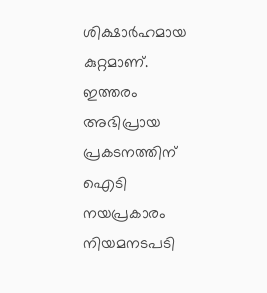ശിക്ഷാര്‍ഹമായ കുറ്റമാണ്. ഇത്തരം അഭിപ്രായ പ്രകടനത്തിന് ഐടി നയപ്രകാരം നിയമനടപടി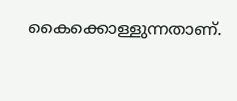കൈക്കൊള്ളുന്നതാണ്.